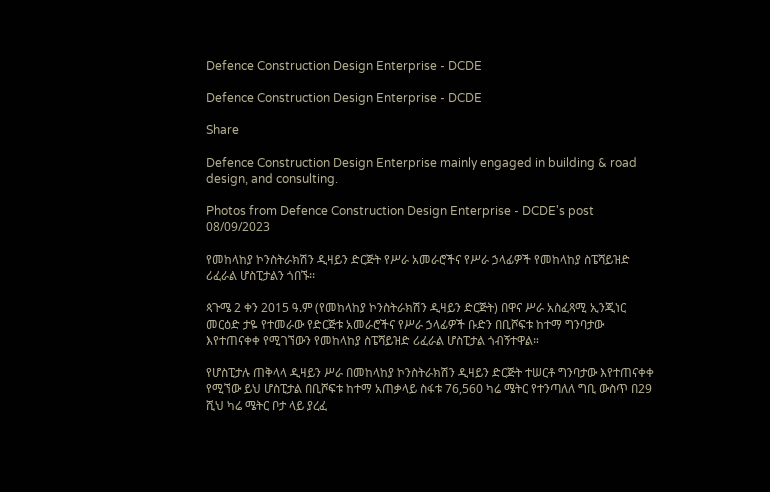Defence Construction Design Enterprise - DCDE

Defence Construction Design Enterprise - DCDE

Share

Defence Construction Design Enterprise mainly engaged in building & road design, and consulting.

Photos from Defence Construction Design Enterprise - DCDE's post 08/09/2023

የመከላከያ ኮንስትራክሽን ዲዛይን ድርጅት የሥራ አመራሮችና የሥራ ኃላፊዎች የመከላከያ ስፔሻይዝድ ሪፈራል ሆስፒታልን ጎበኙ፡፡

ጳጉሜ 2 ቀን 2015 ዓ.ም (የመከላከያ ኮንስትራክሽን ዲዛይን ድርጅት) በዋና ሥራ አስፈጻሚ ኢንጂነር መርዕድ ታዬ የተመራው የድርጅቱ አመራሮችና የሥራ ኃላፊዎች ቡድን በቢሾፍቱ ከተማ ግንባታው እየተጠናቀቀ የሚገኘውን የመከላከያ ስፔሻይዝድ ሪፈራል ሆስፒታል ጎብኝተዋል።

የሆስፒታሉ ጠቅላላ ዲዛይን ሥራ በመከላከያ ኮንስትራክሽን ዲዛይን ድርጅት ተሠርቶ ግንባታው እየተጠናቀቀ የሚኘው ይህ ሆስፒታል በቢሾፍቱ ከተማ አጠቃላይ ስፋቱ 76,560 ካሬ ሜትር የተንጣለለ ግቢ ውስጥ በ29 ሺህ ካሬ ሜትር ቦታ ላይ ያረፈ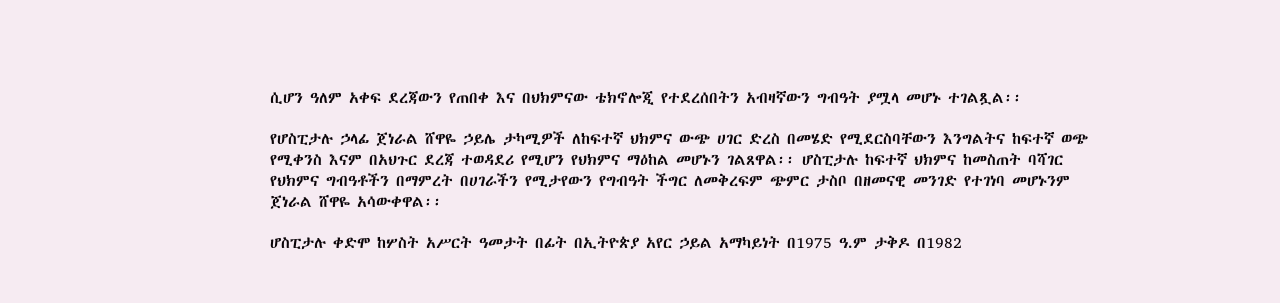ሲሆን ዓለም አቀፍ ደረጃውን የጠበቀ እና በህክምናው ቴክኖሎጂ የተደረሰበትን አብዛኛውን ግብዓት ያሟላ መሆኑ ተገልጿል፡፡

የሆስፒታሉ ኃላፊ ጀነራል ሸዋዬ ኃይሌ ታካሚዎች ለከፍተኛ ህክምና ውጭ ሀገር ድረስ በመሄድ የሚደርስባቸውን እንግልትና ከፍተኛ ወጭ የሚቀንስ እናም በአህጉር ደረጃ ተወዳደሪ የሚሆን የህክምና ማዕከል መሆኑን ገልጸዋል፡፡ ሆስፒታሉ ከፍተኛ ህክምና ከመስጠት ባሻገር የህክምና ግብዓቶችን በማምረት በሀገራችን የሚታየውን የግብዓት ችግር ለመቅረፍም ጭምር ታስቦ በዘመናዊ መንገድ የተገነባ መሆኑንም ጀነራል ሸዋዬ አሳውቀዋል፡፡

ሆስፒታሉ ቀድሞ ከሦስት አሥርት ዓመታት በፊት በኢትዮጵያ አየር ኃይል አማካይነት በ1975 ዓ.ም ታቅዶ በ1982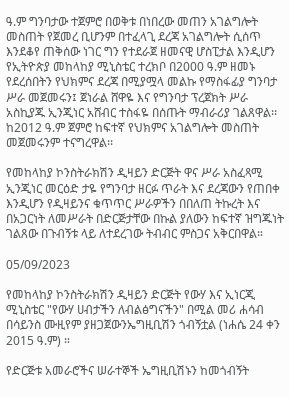ዓ.ም ግንባታው ተጀምሮ በወቅቱ በነበረው መጠን አገልግሎት መስጠት የጀመረ ቢሆንም በተፈላጊ ደረጃ አገልግሎት ሲሰጥ እንደቆየ ጠቅሰው ነገር ግን የተደራጀ ዘመናዊ ሆስፒታል እንዲሆን የኢትዮጵያ መከላከያ ሚኒስቴር ተረክቦ በ2000 ዓ.ም ዘመኑ የደረሰበትን የህክምና ደረጃ በሚያሟላ መልኩ የማስፋፊያ ግንባታ ሥራ መጀመሩን፤ ጀነራል ሸዋዬ እና የግንባታ ፕረጀክት ሥራ አስኪያጁ ኢንጂነር አሸብር ተስፋዬ በሰጡት ማብራሪያ ገልጸዋል፡፡ ከ2012 ዓ.ም ጀምሮ ከፍተኛ የህክምና አገልግሎት መስጠት መጀመሩንም ተናግረዋል፡፡

የመከላከያ ኮንስትራክሽን ዲዛይን ድርጅት ዋና ሥራ አስፈጻሚ ኢንጂነር መርዕድ ታዬ የግንባታ ዘርፉ ጥራት እና ደረጃውን የጠበቀ እንዲሆን የዲዛይንና ቁጥጥር ሥራዎችን በበለጠ ትኩረት እና በአጋርነት ለመሥራት በድርጅታቸው በኩል ያለውን ከፍተኛ ዝግጁነት ገልጸው በጉብኝቱ ላይ ለተደረገው ትብብር ምስጋና አቅርበዋል።

05/09/2023

የመከላከያ ኮንስትራክሽን ዲዛይን ድርጅት የውሃ እና ኢነርጂ ሚኒስቴር "የውሃ ሀብታችን ለብልፅግናችን" በሚል መሪ ሐሳብ በሳይንስ ሙዚየም ያዘጋጀውንኤግዚቢሽን ጎብኝቷል (ነሐሴ 24 ቀን 2015 ዓ.ም) ።

የድርጅቱ አመራሮችና ሠራተኞች ኤግዚቢሽኑን ከመጎብኝት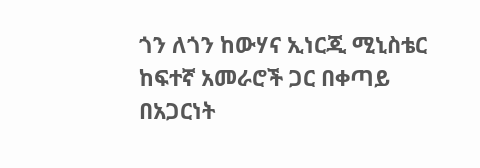ጎን ለጎን ከውሃና ኢነርጂ ሚኒስቴር ከፍተኛ አመራሮች ጋር በቀጣይ በአጋርነት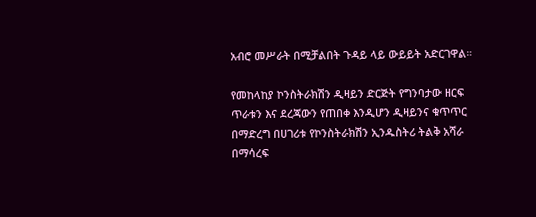አብሮ መሥራት በሚቻልበት ጉዳይ ላይ ውይይት አድርገዋል።

የመከላከያ ኮንስትራክሽን ዲዛይን ድርጅት የግንባታው ዘርፍ ጥራቱን እና ደረጃውን የጠበቀ እንዲሆን ዲዛይንና ቁጥጥር በማድረግ በሀገሪቱ የኮንስትራክሽን ኢንዱስትሪ ትልቅ አሻራ በማሳረፍ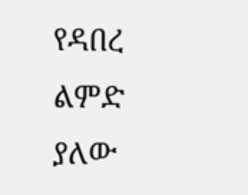የዳበረ ልምድ ያለው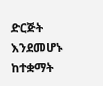ድርጅት እንደመሆኑ ከተቋማት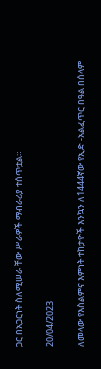ጋር በአጋርነት ስለሚሠራ ቸው ሥራዎች ማብራሪያ ተሰጥቷል።

20/04/2023

ለመላው የእስልምና እምነት ተከታዮች እንኳን ለ1444ኛው የኢድ -አልፈጥር በዓል በሰላም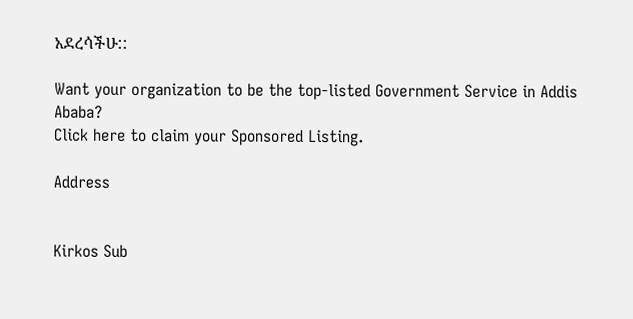አደረሳችሁ::

Want your organization to be the top-listed Government Service in Addis Ababa?
Click here to claim your Sponsored Listing.

Address


Kirkos Sub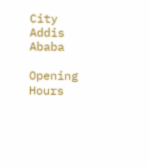City
Addis Ababa

Opening Hours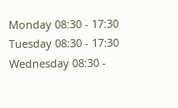Monday 08:30 - 17:30
Tuesday 08:30 - 17:30
Wednesday 08:30 -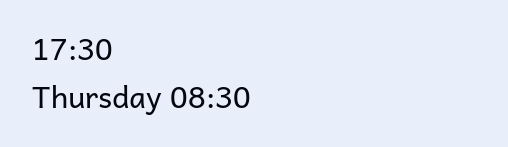17:30
Thursday 08:30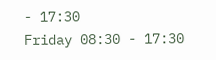- 17:30
Friday 08:30 - 17:30